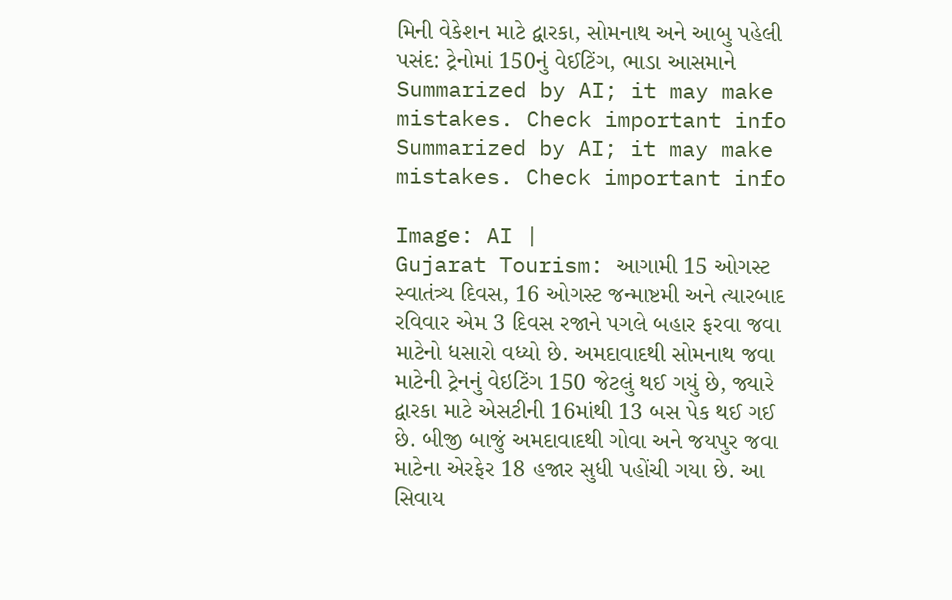મિની વેકેશન માટે દ્વારકા, સોમનાથ અને આબુ પહેલી પસંદ: ટ્રેનોમાં 150નું વેઈટિંગ, ભાડા આસમાને
Summarized by AI; it may make mistakes. Check important info
Summarized by AI; it may make mistakes. Check important info

Image: AI |
Gujarat Tourism: આગામી 15 ઓગસ્ટ સ્વાતંત્ર્ય દિવસ, 16 ઓગસ્ટ જન્માષ્ટમી અને ત્યારબાદ રવિવાર એમ 3 દિવસ રજાને પગલે બહાર ફરવા જવા માટેનો ધસારો વધ્યો છે. અમદાવાદથી સોમનાથ જવા માટેની ટ્રેનનું વેઇટિંગ 150 જેટલું થઈ ગયું છે, જ્યારે દ્વારકા માટે એસટીની 16માંથી 13 બસ પેક થઈ ગઈ છે. બીજી બાજું અમદાવાદથી ગોવા અને જયપુર જવા માટેના એરફેર 18 હજાર સુધી પહોંચી ગયા છે. આ સિવાય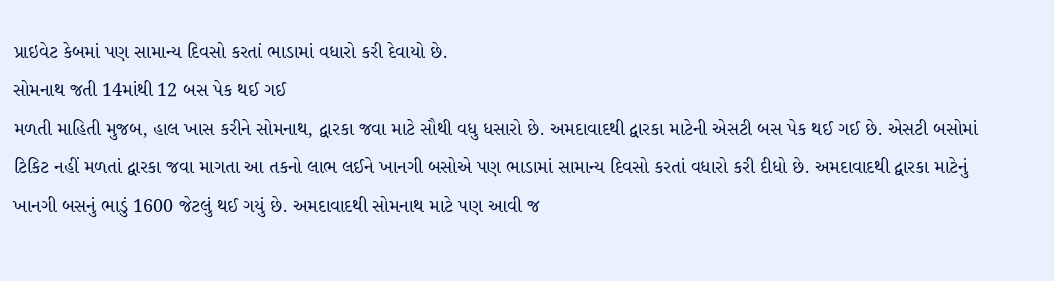પ્રાઇવેટ કેબમાં પણ સામાન્ય દિવસો કરતાં ભાડામાં વધારો કરી દેવાયો છે.
સોમનાથ જતી 14માંથી 12 બસ પેક થઈ ગઈ
મળતી માહિતી મુજબ, હાલ ખાસ કરીને સોમનાથ, દ્વારકા જવા માટે સૌથી વધુ ધસારો છે. અમદાવાદથી દ્વારકા માટેની એસટી બસ પેક થઈ ગઈ છે. એસટી બસોમાં ટિકિટ નહીં મળતાં દ્વારકા જવા માગતા આ તકનો લાભ લઈને ખાનગી બસોએ પણ ભાડામાં સામાન્ય દિવસો કરતાં વધારો કરી દીધો છે. અમદાવાદથી દ્વારકા માટેનું ખાનગી બસનું ભાડું 1600 જેટલું થઈ ગયું છે. અમદાવાદથી સોમનાથ માટે પણ આવી જ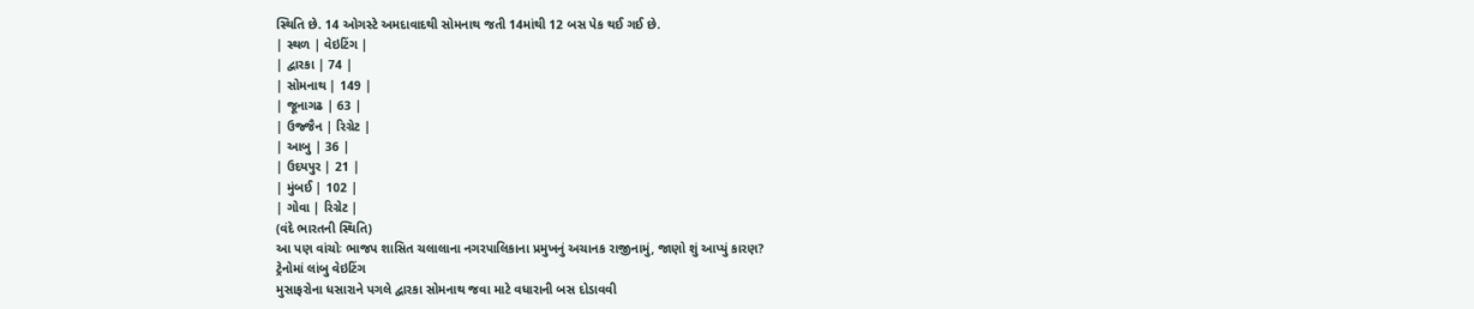સ્થિતિ છે. 14 ઓગસ્ટે અમદાવાદથી સોમનાથ જતી 14માંથી 12 બસ પેક થઈ ગઈ છે.
| સ્થળ | વેઇટિંગ |
| દ્વારકા | 74 |
| સોમનાથ | 149 |
| જૂનાગઢ | 63 |
| ઉજ્જૈન | રિગ્રેટ |
| આબુ | 36 |
| ઉદયપુર | 21 |
| મુંબઈ | 102 |
| ગોવા | રિગ્રેટ |
(વંદે ભારતની સ્થિતિ)
આ પણ વાંચોઃ ભાજપ શાસિત ચલાલાના નગરપાલિકાના પ્રમુખનું અચાનક રાજીનામું, જાણો શું આપ્યું કારણ?
ટ્રેનોમાં લાંબુ વેઇટિંગ
મુસાફરોના ધસારાને પગલે દ્વારકા સોમનાથ જવા માટે વધારાની બસ દોડાવવી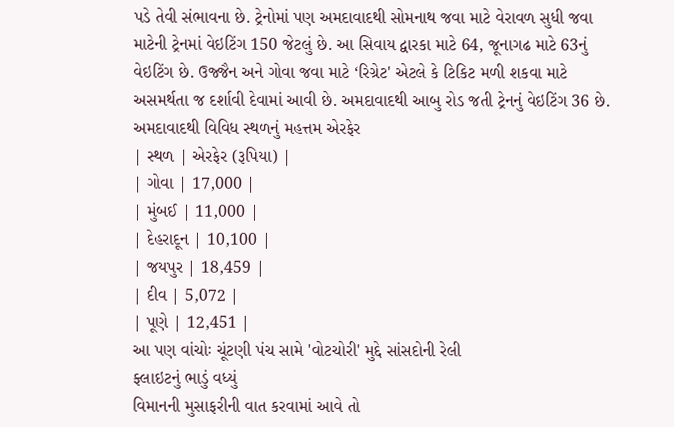પડે તેવી સંભાવના છે. ટ્રેનોમાં પણ અમદાવાદથી સોમનાથ જવા માટે વેરાવળ સુધી જવા માટેની ટ્રેનમાં વેઇટિંગ 150 જેટલું છે. આ સિવાય દ્વારકા માટે 64, જૂનાગઢ માટે 63નું વેઇટિંગ છે. ઉજ્જૈન અને ગોવા જવા માટે ‘રિગ્રેટ' એટલે કે ટિકિટ મળી શકવા માટે અસમર્થતા જ દર્શાવી દેવામાં આવી છે. અમદાવાદથી આબુ રોડ જતી ટ્રેનનું વેઇટિંગ 36 છે.
અમદાવાદથી વિવિધ સ્થળનું મહત્તમ એરફેર
| સ્થળ | એરફેર (રૂપિયા) |
| ગોવા | 17,000 |
| મુંબઈ | 11,000 |
| દેહરાદૂન | 10,100 |
| જયપુર | 18,459 |
| દીવ | 5,072 |
| પૂણે | 12,451 |
આ પણ વાંચોઃ ચૂંટણી પંચ સામે 'વોટચોરી' મુદ્દે સાંસદોની રેલી
ફ્લાઇટનું ભાડું વધ્યું
વિમાનની મુસાફરીની વાત કરવામાં આવે તો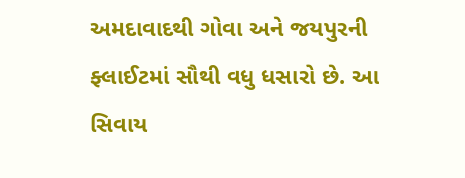અમદાવાદથી ગોવા અને જયપુરની ફ્લાઈટમાં સૌથી વધુ ધસારો છે. આ સિવાય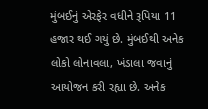મુંબઈનું એરફેર વધીને રૂપિયા 11 હજાર થઈ ગયું છે. મુંબઈથી અનેક લોકો લોનાવલા, ખંડાલા જવાનું આયોજન કરી રહ્યા છે. અનેક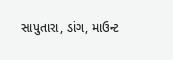સાપુતારા, ડાંગ, માઉન્ટ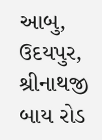આબુ, ઉદયપુર, શ્રીનાથજી બાય રોડ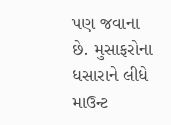પણ જવાના છે. મુસાફરોના ધસારાને લીધે માઉન્ટ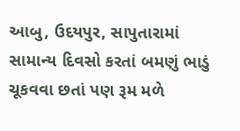આબુ, ઉદયપુર, સાપુતારામાં સામાન્ય દિવસો કરતાં બમણું ભાડું ચૂકવવા છતાં પણ રૂમ મળે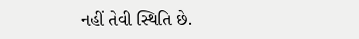નહીં તેવી સ્થિતિ છે.